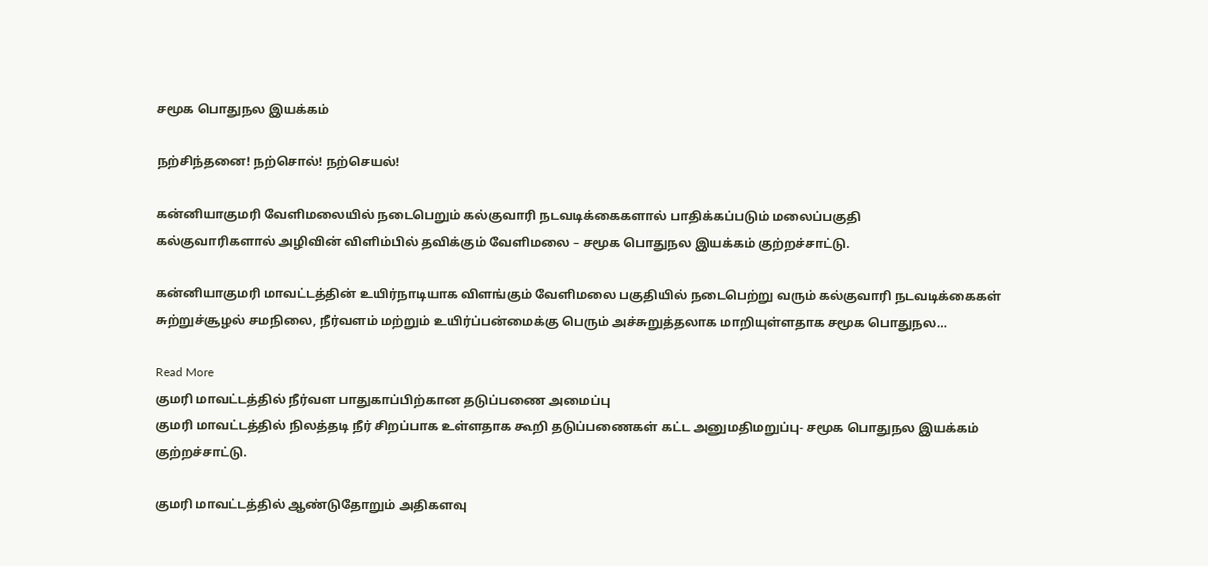சமூக பொதுநல இயக்கம்

நற்சிந்தனை! நற்சொல்! நற்செயல்!

கன்னியாகுமரி வேளிமலையில் நடைபெறும் கல்குவாரி நடவடிக்கைகளால் பாதிக்கப்படும் மலைப்பகுதி
கல்குவாரிகளால் அழிவின் விளிம்பில் தவிக்கும் வேளிமலை – சமூக பொதுநல இயக்கம் குற்றச்சாட்டு.

கன்னியாகுமரி மாவட்டத்தின் உயிர்நாடியாக விளங்கும் வேளிமலை பகுதியில் நடைபெற்று வரும் கல்குவாரி நடவடிக்கைகள் சுற்றுச்சூழல் சமநிலை, நீர்வளம் மற்றும் உயிர்ப்பன்மைக்கு பெரும் அச்சுறுத்தலாக மாறியுள்ளதாக சமூக பொதுநல…

Read More
குமரி மாவட்டத்தில் நீர்வள பாதுகாப்பிற்கான தடுப்பணை அமைப்பு
குமரி மாவட்டத்தில் நிலத்தடி நீர் சிறப்பாக உள்ளதாக கூறி தடுப்பணைகள் கட்ட அனுமதிமறுப்பு- சமூக பொதுநல இயக்கம் குற்றச்சாட்டு.

குமரி மாவட்டத்தில் ஆண்டுதோறும் அதிகளவு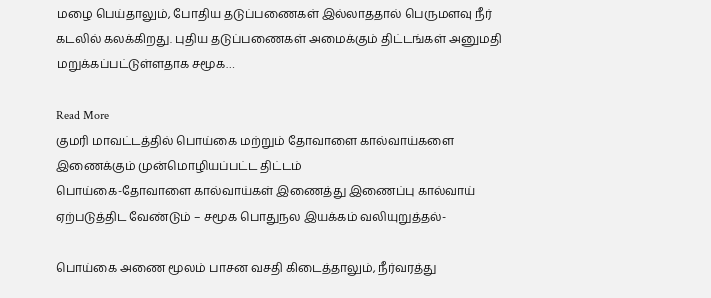மழை பெய்தாலும், போதிய தடுப்பணைகள் இல்லாததால் பெருமளவு நீர் கடலில் கலக்கிறது. புதிய தடுப்பணைகள் அமைக்கும் திட்டங்கள் அனுமதி மறுக்கப்பட்டுள்ளதாக சமூக…

Read More
குமரி மாவட்டத்தில் பொய்கை மற்றும் தோவாளை கால்வாய்களை இணைக்கும் முன்மொழியப்பட்ட திட்டம்
பொய்கை-தோவாளை கால்வாய்கள் இணைத்து இணைப்பு கால்வாய் ஏற்படுத்திட வேண்டும் – சமூக பொதுநல இயக்கம் வலியுறுத்தல்-

பொய்கை அணை மூலம் பாசன வசதி கிடைத்தாலும், நீர்வரத்து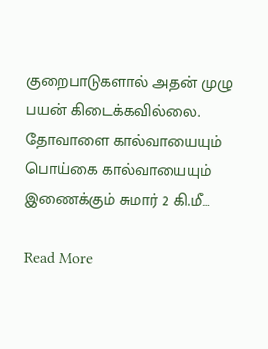குறைபாடுகளால் அதன் முழு பயன் கிடைக்கவில்லை. தோவாளை கால்வாயையும் பொய்கை கால்வாயையும் இணைக்கும் சுமார் 2 கி.மீ…

Read More